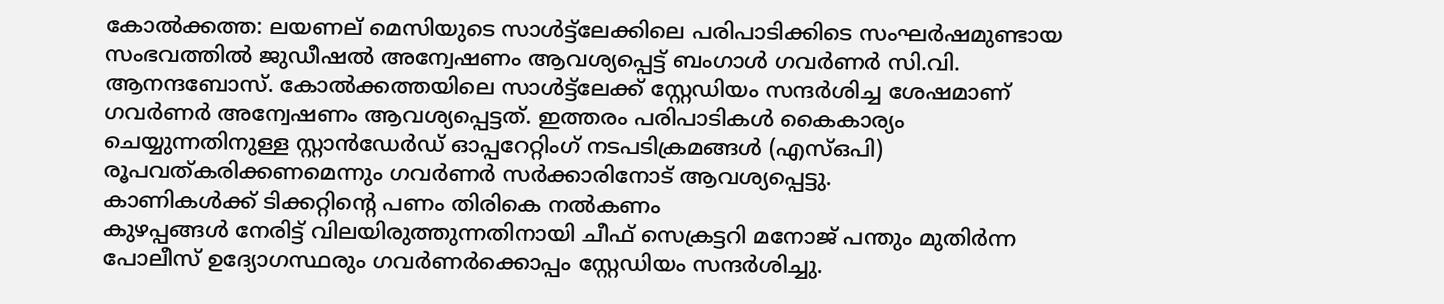കോൽക്കത്ത: ലയണല് മെസിയുടെ സാൾട്ട്ലേക്കിലെ പരിപാടിക്കിടെ സംഘർഷമുണ്ടായ സംഭവത്തിൽ ജുഡീഷൽ അന്വേഷണം ആവശ്യപ്പെട്ട് ബംഗാൾ ഗവർണർ സി.വി. ആനന്ദബോസ്. കോൽക്കത്തയിലെ സാൾട്ട്ലേക്ക് സ്റ്റേഡിയം സന്ദർശിച്ച ശേഷമാണ് ഗവർണർ അന്വേഷണം ആവശ്യപ്പെട്ടത്. ഇത്തരം പരിപാടികൾ കൈകാര്യം ചെയ്യുന്നതിനുള്ള സ്റ്റാൻഡേർഡ് ഓപ്പറേറ്റിംഗ് നടപടിക്രമങ്ങൾ (എസ്ഒപി) രൂപവത്കരിക്കണമെന്നും ഗവർണർ സർക്കാരിനോട് ആവശ്യപ്പെട്ടു.
കാണികൾക്ക് ടിക്കറ്റിന്റെ പണം തിരികെ നൽകണം
കുഴപ്പങ്ങൾ നേരിട്ട് വിലയിരുത്തുന്നതിനായി ചീഫ് സെക്രട്ടറി മനോജ് പന്തും മുതിർന്ന പോലീസ് ഉദ്യോഗസ്ഥരും ഗവർണർക്കൊപ്പം സ്റ്റേഡിയം സന്ദർശിച്ചു.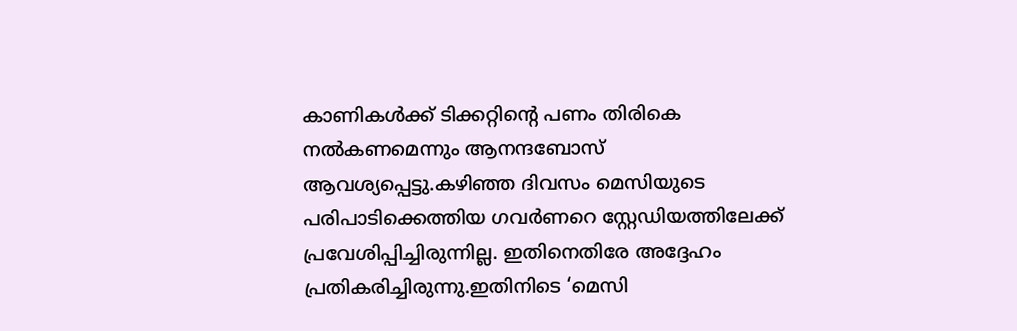കാണികൾക്ക് ടിക്കറ്റിന്റെ പണം തിരികെ നൽകണമെന്നും ആനന്ദബോസ് ആവശ്യപ്പെട്ടു.കഴിഞ്ഞ ദിവസം മെസിയുടെ പരിപാടിക്കെത്തിയ ഗവർണറെ സ്റ്റേഡിയത്തിലേക്ക് പ്രവേശിപ്പിച്ചിരുന്നില്ല. ഇതിനെതിരേ അദ്ദേഹം പ്രതികരിച്ചിരുന്നു.ഇതിനിടെ ‘മെസി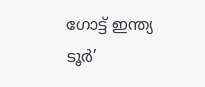ഗോട്ട് ഇന്ത്യ ടൂർ’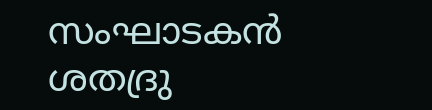സംഘാടകൻ ശതദ്രു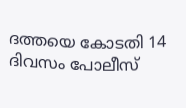ദത്തയെ കോടതി 14 ദിവസം പോലീസ്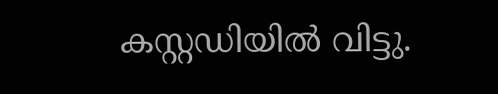കസ്റ്റഡിയിൽ വിട്ടു.